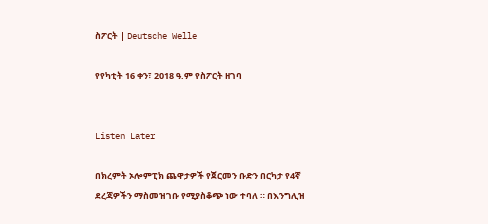ስፖርት | Deutsche Welle

የየካቲት 16 ቀን፣ 2018 ዓ.ም የስፖርት ዘገባ


Listen Later

በክረምት ኦሎምፒክ ጨዋታዎች የጀርመን ቡድን በርካታ የ4ኛ ደረጃዎችን ማስመዝገቡ የሚያስቆጭ ነው ተባለ ። በእንግሊዝ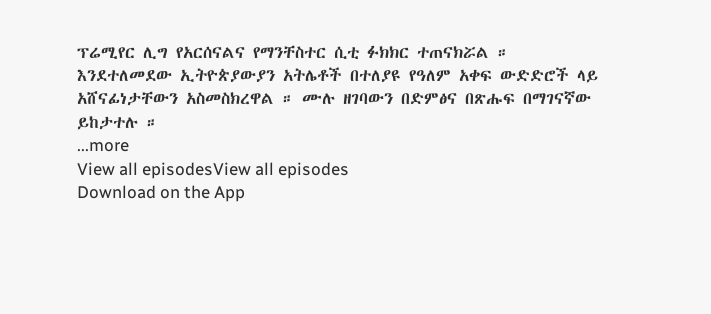ፕሬሚየር ሊግ የአርሰናልና የማንቸስተር ሲቲ ፉክክር ተጠናክሯል ። እንደተለመደው ኢትዮጵያውያን አትሌቶች በተለያዩ የዓለም አቀፍ ውድድሮች ላይ አሸናፊነታቸውን አስመስክረዋል ። ሙሉ ዘገባውን በድምፅና በጽሑፍ በማገናኛው ይከታተሉ ።
...more
View all episodesView all episodes
Download on the App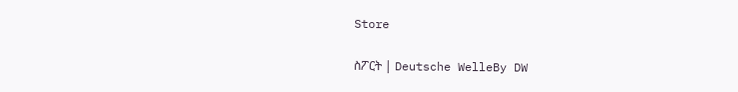Store

ስፖርት | Deutsche WelleBy DW